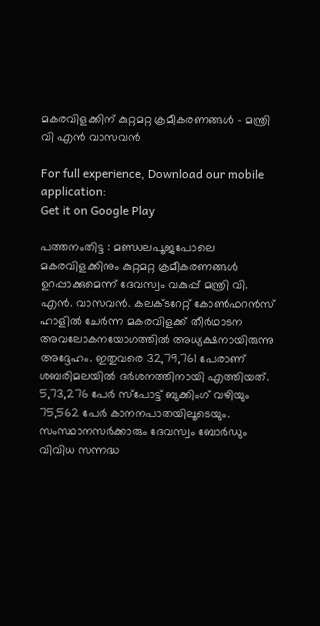മകരവിളക്കിന് കുറ്റമറ്റ ക്രമീകരണങ്ങള്‍ – മന്ത്രി വി എന്‍ വാസവന്‍

For full experience, Download our mobile application:
Get it on Google Play

പത്തനംതിട്ട : മണ്ഡലപൂജപോലെ മകരവിളക്കിനും കുറ്റമറ്റ ക്രമീകരണങ്ങള്‍ ഉറപ്പാക്കുമെന്ന് ദേവസ്വം വകുപ്പ് മന്ത്രി വി. എന്‍. വാസവന്‍. കലക്ടറേറ്റ് കോണ്‍ഫറന്‍സ് ഹാളില്‍ ചേര്‍ന്ന മകരവിളക്ക് തീര്‍ഥാടന അവലോകനയോഗത്തില്‍ അധ്യക്ഷനായിരുന്നു അദ്ദേഹം. ഇതുവരെ 32,79,761 പേരാണ് ശബരിമലയില്‍ ദര്‍ശനത്തിനായി എത്തിയത്. 5,73,276 പേര്‍ സ്പോട്ട് ബുക്കിംഗ് വഴിയും 75,562 പേര്‍ കാനനപാതയിലൂടെയും. സംസ്ഥാനസര്‍ക്കാരും ദേവസ്വം ബോര്‍ഡും വിവിധ സന്നദ്ധ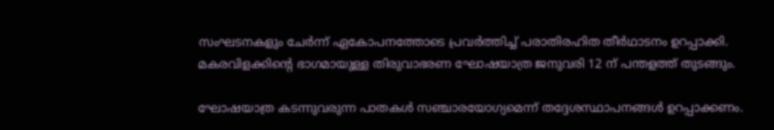സംഘടനകളും ചേര്‍ന്ന് ഏകോപനത്തോടെ പ്രവര്‍ത്തിച്ച് പരാതിരഹിത തീര്‍ഥാടനം ഉറപ്പാക്കി. മകരവിളക്കിന്റെ ഭാഗമായുള്ള തിരുവാഭരണ ഘോഷയാത്ര ജനുവരി 12 ന് പന്തളത്ത് തുടങ്ങും.

ഘോഷയാത്ര കടന്നുവരുന്ന പാതകള്‍ സഞ്ചാരയോഗ്യമെന്ന് തദ്ദേശസ്ഥാപനങ്ങള്‍ ഉറപ്പാക്കണം.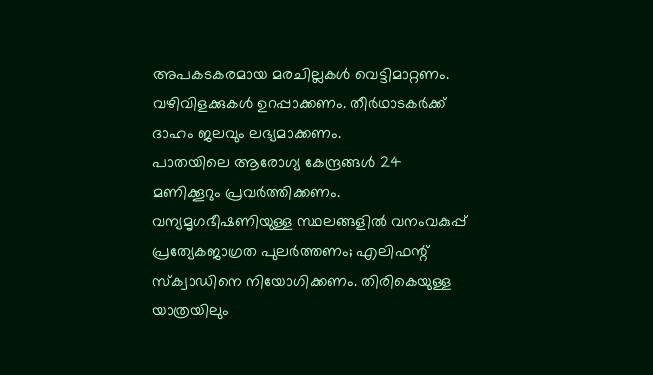അപകടകരമായ മരചില്ലകള്‍ വെട്ടിമാറ്റണം. വഴിവിളക്കുകള്‍ ഉറപ്പാക്കണം. തീര്‍ഥാടകര്‍ക്ക് ദാഹം ജലവും ലഭ്യമാക്കണം.
പാതയിലെ ആരോഗ്യ കേന്ദ്രങ്ങള്‍ 24 മണിക്കൂറും പ്രവര്‍ത്തിക്കണം. വന്യമൃഗഭീഷണിയുള്ള സ്ഥലങ്ങളില്‍ വനംവകുപ്പ് പ്രത്യേകജാഗ്രത പുലര്‍ത്തണം; എലിഫന്റ് സ്‌ക്വാഡിനെ നിയോഗിക്കണം. തിരികെയുള്ള യാത്രയിലും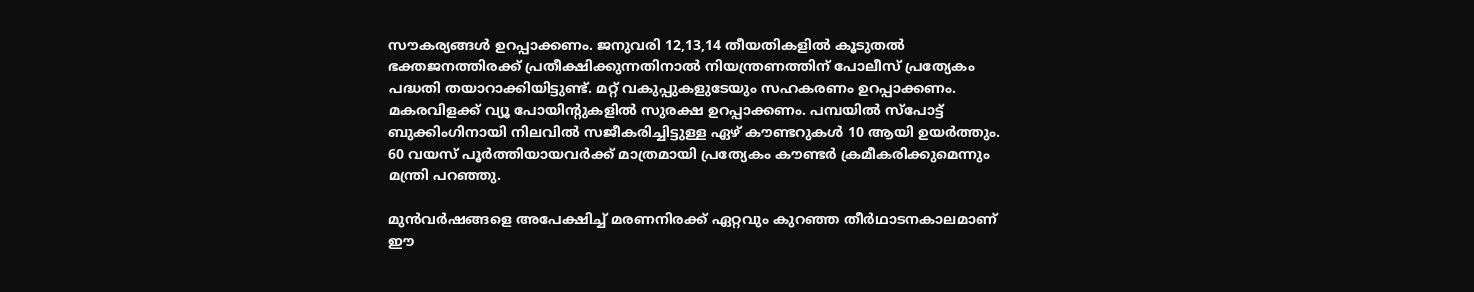സൗകര്യങ്ങള്‍ ഉറപ്പാക്കണം. ജനുവരി 12,13,14 തീയതികളില്‍ കൂടുതല്‍ ഭക്തജനത്തിരക്ക് പ്രതീക്ഷിക്കുന്നതിനാല്‍ നിയന്ത്രണത്തിന് പോലീസ് പ്രത്യേകം പദ്ധതി തയാറാക്കിയിട്ടുണ്ട്. മറ്റ് വകുപ്പുകളുടേയും സഹകരണം ഉറപ്പാക്കണം. മകരവിളക്ക് വ്യൂ പോയിന്റുകളില്‍ സുരക്ഷ ഉറപ്പാക്കണം. പമ്പയില്‍ സ്പോട്ട് ബുക്കിംഗിനായി നിലവില്‍ സജീകരിച്ചിട്ടുള്ള ഏഴ് കൗണ്ടറുകള്‍ 10 ആയി ഉയര്‍ത്തും. 60 വയസ് പൂര്‍ത്തിയായവര്‍ക്ക് മാത്രമായി പ്രത്യേകം കൗണ്ടര്‍ ക്രമീകരിക്കുമെന്നും മന്ത്രി പറഞ്ഞു.

മുന്‍വര്‍ഷങ്ങളെ അപേക്ഷിച്ച് മരണനിരക്ക് ഏറ്റവും കുറഞ്ഞ തീര്‍ഥാടനകാലമാണ് ഈ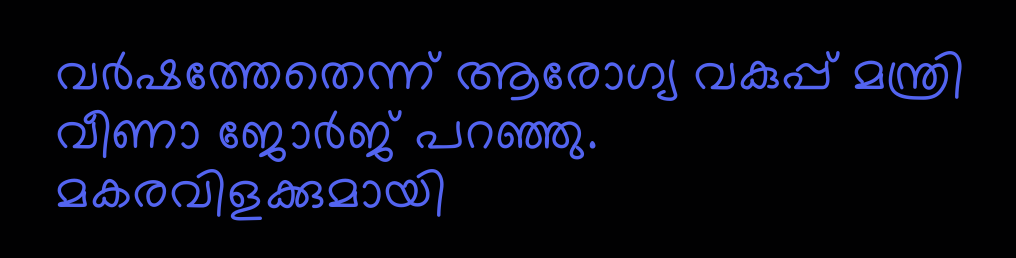വര്‍ഷത്തേതെന്ന് ആരോഗ്യ വകുപ്പ് മന്ത്രി വീണാ ജോര്‍ജ് പറഞ്ഞു. മകരവിളക്കുമായി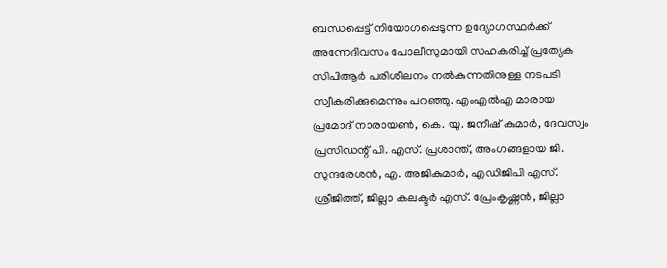ബന്ധപ്പെട്ട് നിയോഗപ്പെടുന്ന ഉദ്യോഗസ്ഥര്‍ക്ക് അന്നേദിവസം പോലീസുമായി സഹകരിച്ച് പ്രത്യേക സിപിആര്‍ പരിശീലനം നല്‍കുന്നതിനുള്ള നടപടി സ്വീകരിക്കുമെന്നും പറഞ്ഞു. എംഎല്‍എ മാരായ പ്രമോദ് നാരായണ്‍, കെ. യു. ജനീഷ് കുമാര്‍, ദേവസ്വം പ്രസിഡന്റ് പി. എസ്. പ്രശാന്ത്, അംഗങ്ങളായ ജി. സുന്ദരേശന്‍, എ. അജികുമാര്‍, എഡിജിപി എസ്. ശ്രീജിത്ത്, ജില്ലാ കലക്ടര്‍ എസ്. പ്രേംകൃഷ്ണന്‍, ജില്ലാ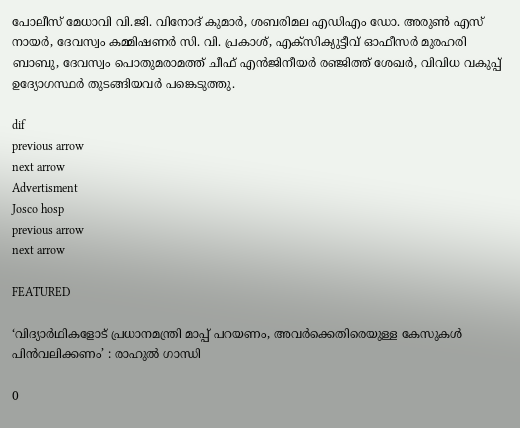പോലീസ് മേധാവി വി.ജി. വിനോദ് കുമാര്‍, ശബരിമല എഡിഎം ഡോ. അരുണ്‍ എസ് നായര്‍, ദേവസ്വം കമ്മിഷണര്‍ സി. വി. പ്രകാശ്, എക്സിക്യുട്ടീവ് ഓഫീസര്‍ മുരഹരി ബാബു, ദേവസ്വം പൊതുമരാമത്ത് ചീഫ് എന്‍ജിനീയര്‍ രഞ്ജിത്ത് ശേഖര്‍, വിവിധ വകുപ്പ് ഉദ്യോഗസ്ഥര്‍ തുടങ്ങിയവര്‍ പങ്കെടുത്തു.

dif
previous arrow
next arrow
Advertisment
Josco hosp
previous arrow
next arrow

FEATURED

‘വിദ്യാർഥികളോട് പ്രധാനമന്ത്രി മാപ്പ് പറയണം, അവർക്കെതിരെയുള്ള കേസുകൾ പിൻവലിക്കണം’ : രാഹുൽ ഗാന്ധി

0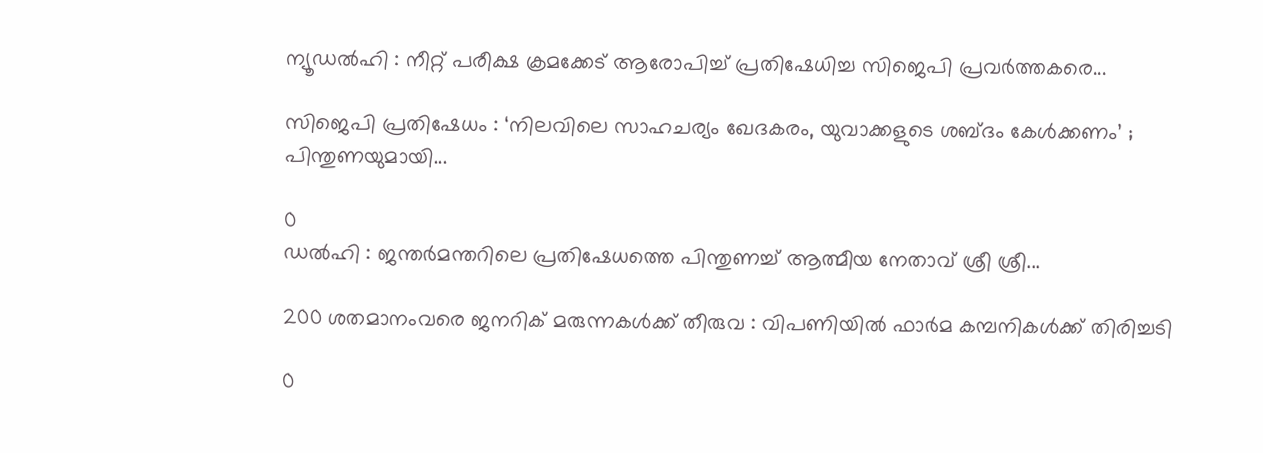ന്യൂഡൽഹി : നീറ്റ് പരീക്ഷ ക്രമക്കേട് ആരോപിച്ച് പ്രതിഷേധിച്ച സിജെപി പ്രവർത്തകരെ...

സിജെപി പ്രതിഷേധം : ‘നിലവിലെ സാഹചര്യം ഖേദകരം, യുവാക്കളുടെ ശബ്ദം കേൾക്കണം’ ; പിന്തുണയുമായി...

0
ഡൽഹി : ജന്തർമന്തറിലെ പ്രതിഷേധത്തെ പിന്തുണച്ച് ആത്മീയ നേതാവ് ശ്രീ ശ്രീ...

200 ശതമാനംവരെ ജനറിക് മരുന്നകൾക്ക് തീരുവ : വിപണിയിൽ ഫാർമ കമ്പനികൾക്ക് തിരിച്ചടി

0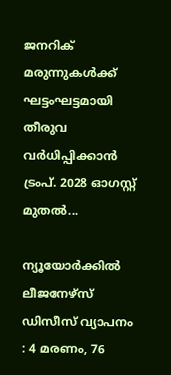ജനറിക് മരുന്നുകൾക്ക് ഘട്ടംഘട്ടമായി തീരുവ വർധിപ്പിക്കാൻ ട്രംപ്. 2028 ഓഗസ്റ്റ് മുതൽ...

ന്യൂയോർക്കിൽ ലീജനേഴ്സ് ഡിസീസ് വ്യാപനം : 4 മരണം, 76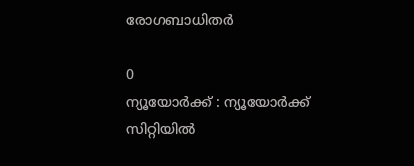രോഗബാധിതർ

0
ന്യൂയോർക്ക് : ന്യൂയോർക്ക് സിറ്റിയിൽ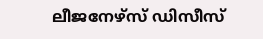ലീജനേഴ്സ് ഡിസീസ്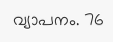വ്യാപനം. 76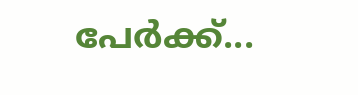പേർക്ക്...